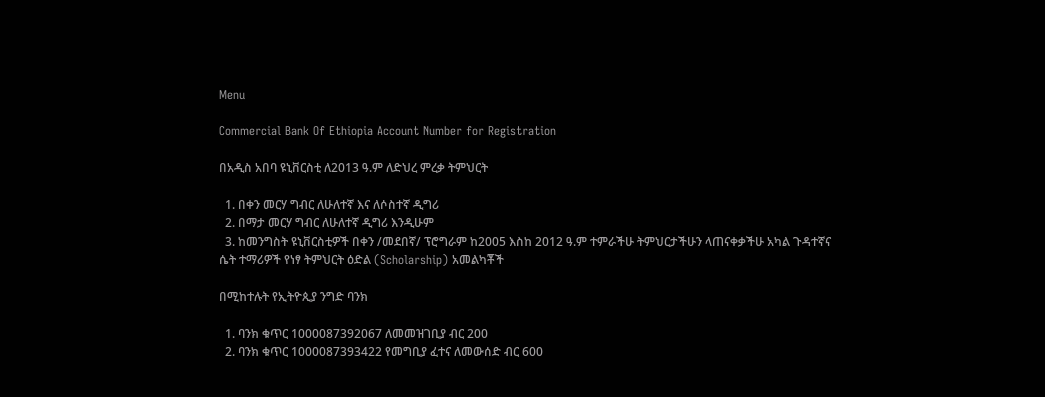Menu

Commercial Bank Of Ethiopia Account Number for Registration

በአዲስ አበባ ዩኒቨርስቲ ለ2013 ዓ.ም ለድህረ ምረቃ ትምህርት

  1. በቀን መርሃ ግብር ለሁለተኛ እና ለሶስተኛ ዲግሪ
  2. በማታ መርሃ ግብር ለሁለተኛ ዲግሪ እንዲሁም
  3. ከመንግስት ዩኒቨርስቲዎች በቀን /መደበኛ/ ፕሮግራም ከ2005 እስከ 2012 ዓ.ም ተምራችሁ ትምህርታችሁን ላጠናቀቃችሁ አካል ጉዳተኛና ሴት ተማሪዎች የነፃ ትምህርት ዕድል (Scholarship) አመልካቾች

በሚከተሉት የኢትዮጲያ ንግድ ባንክ

  1. ባንክ ቁጥር 1000087392067 ለመመዝገቢያ ብር 200
  2. ባንክ ቁጥር 1000087393422 የመግቢያ ፈተና ለመውሰድ ብር 600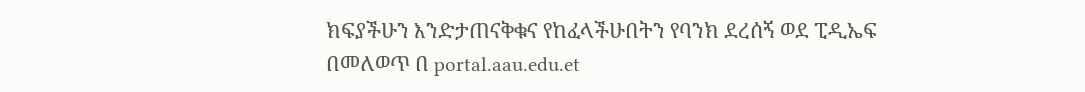ክፍያችሁን እንድታጠናቅቁና የከፈላችሁበትን የባንክ ደረሰኝ ወደ ፒዲኤፍ በመለወጥ በ portal.aau.edu.et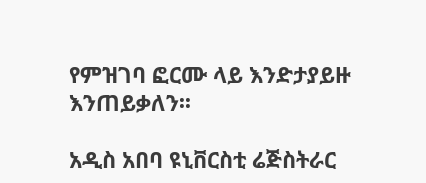የምዝገባ ፎርሙ ላይ እንድታያይዙ እንጠይቃለን፡፡

አዲስ አበባ ዩኒቨርስቲ ሬጅስትራር